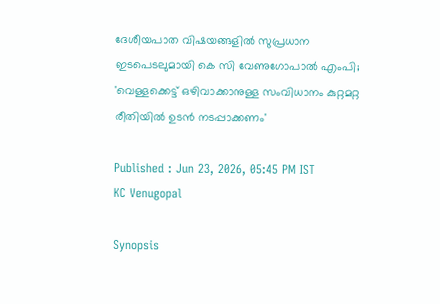ദേശീയപാത വിഷയങ്ങളിൽ സുപ്രധാന ഇടപെടലുമായി കെ സി വേണുഗോപാൽ എംപി; 'വെള്ളക്കെട്ട് ഒഴിവാക്കാനുള്ള സംവിധാനം കുറ്റമറ്റ രീതിയിൽ ഉടൻ നടപ്പാക്കണം'

Published : Jun 23, 2026, 05:45 PM IST
KC Venugopal

Synopsis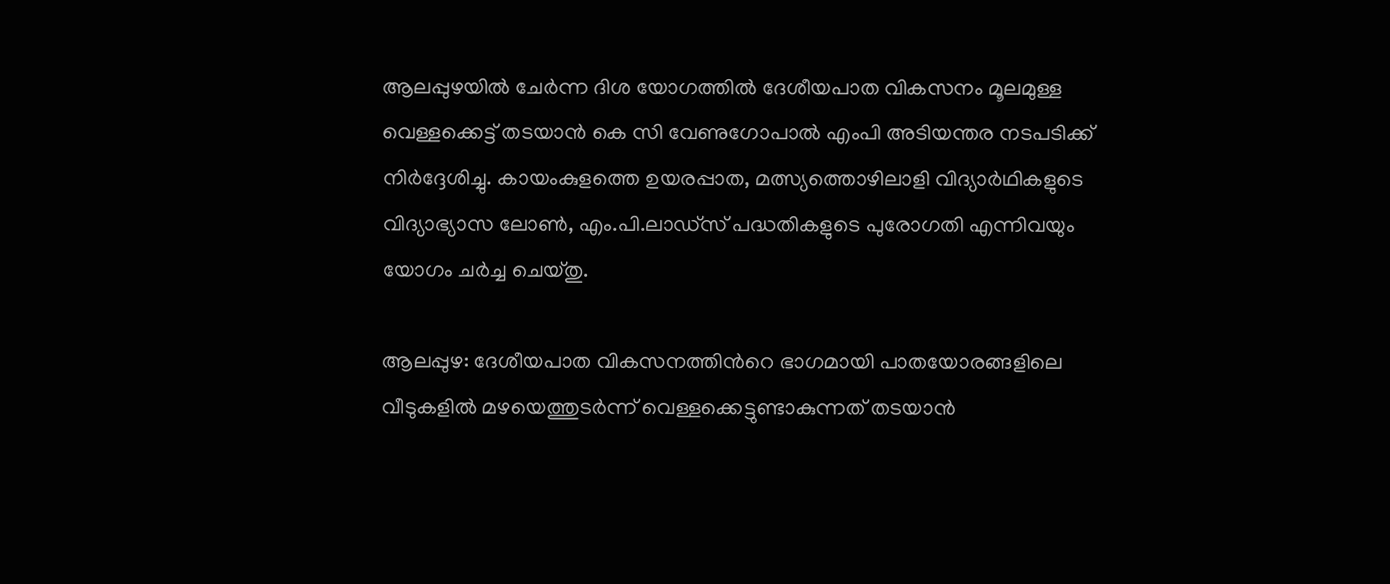ആലപ്പുഴയിൽ ചേർന്ന ദിശ യോഗത്തിൽ ദേശീയപാത വികസനം മൂലമുള്ള വെള്ളക്കെട്ട് തടയാൻ കെ സി വേണുഗോപാൽ എംപി അടിയന്തര നടപടിക്ക് നിർദ്ദേശിച്ചു. കായംകുളത്തെ ഉയരപ്പാത, മത്സ്യത്തൊഴിലാളി വിദ്യാർഥികളുടെ വിദ്യാഭ്യാസ ലോൺ, എം.പി.ലാഡ്സ് പദ്ധതികളുടെ പുരോഗതി എന്നിവയും യോഗം ചർച്ച ചെയ്തു.

ആലപ്പുഴ: ദേശീയപാത വികസനത്തിന്‍റെ ഭാഗമായി പാതയോരങ്ങളിലെ വീടുകളിൽ മഴയെത്തുടർന്ന് വെള്ളക്കെട്ടുണ്ടാകുന്നത് തടയാൻ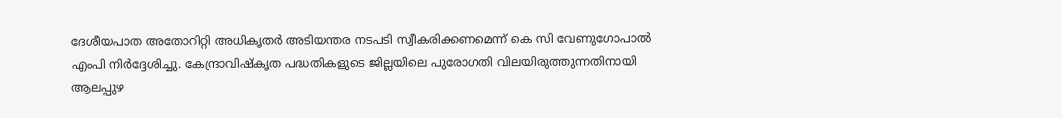ദേശീയപാത അതോറിറ്റി അധികൃതർ അടിയന്തര നടപടി സ്വീകരിക്കണമെന്ന് കെ സി വേണുഗോപാൽ എംപി നിർദ്ദേശിച്ചു. കേന്ദ്രാവിഷ്കൃത പദ്ധതികളുടെ ജില്ലയിലെ പുരോഗതി വിലയിരുത്തുന്നതിനായി ആലപ്പുഴ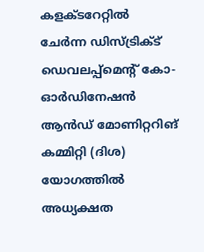കളക്ടറേറ്റിൽ ചേർന്ന ഡിസ്ട്രിക്ട് ഡെവലപ്പ്മെന്റ് കോ-ഓർഡിനേഷൻ ആൻഡ് മോണിറ്ററിങ് കമ്മിറ്റി (ദിശ) യോഗത്തിൽ അധ്യക്ഷത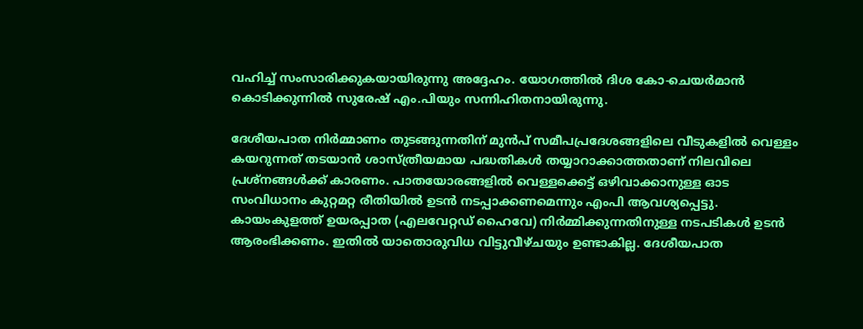വഹിച്ച് സംസാരിക്കുകയായിരുന്നു അദ്ദേഹം. യോഗത്തിൽ ദിശ കോ-ചെയർമാൻ കൊടിക്കുന്നിൽ സുരേഷ് എം.പിയും സന്നിഹിതനായിരുന്നു.

ദേശീയപാത നിർമ്മാണം തുടങ്ങുന്നതിന് മുൻപ് സമീപപ്രദേശങ്ങളിലെ വീടുകളിൽ വെള്ളം കയറുന്നത് തടയാൻ ശാസ്ത്രീയമായ പദ്ധതികൾ തയ്യാറാക്കാത്തതാണ് നിലവിലെ പ്രശ്നങ്ങൾക്ക് കാരണം. പാതയോരങ്ങളിൽ വെള്ളക്കെട്ട് ഒഴിവാക്കാനുള്ള ഓട സംവിധാനം കുറ്റമറ്റ രീതിയിൽ ഉടൻ നടപ്പാക്കണമെന്നും എംപി ആവശ്യപ്പെട്ടു. കായംകുളത്ത് ഉയരപ്പാത (എലവേറ്റഡ് ഹൈവേ) നിർമ്മിക്കുന്നതിനുള്ള നടപടികൾ ഉടൻ ആരംഭിക്കണം. ഇതിൽ യാതൊരുവിധ വിട്ടുവീഴ്ചയും ഉണ്ടാകില്ല. ദേശീയപാത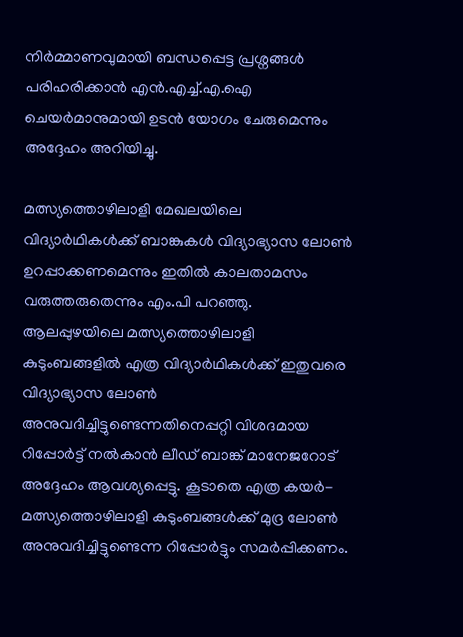നിർമ്മാണവുമായി ബന്ധപ്പെട്ട പ്രശ്നങ്ങൾ പരിഹരിക്കാൻ എൻ.എച്ച്.എ.ഐ ചെയർമാനുമായി ഉടൻ യോഗം ചേരുമെന്നും അദ്ദേഹം അറിയിച്ചു.

മത്സ്യത്തൊഴിലാളി മേഖലയിലെ വിദ്യാർഥികൾക്ക് ബാങ്കുകൾ വിദ്യാഭ്യാസ ലോൺ ഉറപ്പാക്കണമെന്നും ഇതിൽ കാലതാമസം വരുത്തരുതെന്നും എം.പി പറഞ്ഞു. ആലപ്പുഴയിലെ മത്സ്യത്തൊഴിലാളി കുടുംബങ്ങളിൽ എത്ര വിദ്യാർഥികൾക്ക് ഇതുവരെ വിദ്യാഭ്യാസ ലോൺ അനുവദിച്ചിട്ടുണ്ടെന്നതിനെപ്പറ്റി വിശദമായ റിപ്പോർട്ട് നൽകാൻ ലീഡ് ബാങ്ക് മാനേജറോട് അദ്ദേഹം ആവശ്യപ്പെട്ടു. കൂടാതെ എത്ര കയർ-മത്സ്യത്തൊഴിലാളി കുടുംബങ്ങൾക്ക് മുദ്ര ലോൺ അനുവദിച്ചിട്ടുണ്ടെന്ന റിപ്പോർട്ടും സമർപ്പിക്കണം.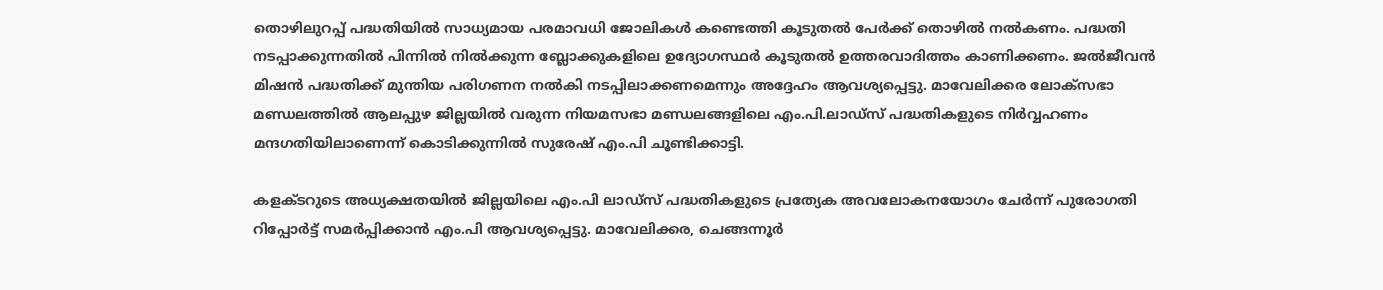തൊഴിലുറപ്പ് പദ്ധതിയിൽ സാധ്യമായ പരമാവധി ജോലികൾ കണ്ടെത്തി കൂടുതൽ പേർക്ക് തൊഴിൽ നൽകണം. പദ്ധതി നടപ്പാക്കുന്നതിൽ പിന്നിൽ നിൽക്കുന്ന ബ്ലോക്കുകളിലെ ഉദ്യോഗസ്ഥർ കൂടുതൽ ഉത്തരവാദിത്തം കാണിക്കണം. ജല്‍ജീവന്‍ മിഷൻ പദ്ധതിക്ക് മുന്തിയ പരിഗണന നൽകി നടപ്പിലാക്കണമെന്നും അദ്ദേഹം ആവശ്യപ്പെട്ടു. മാവേലിക്കര ലോക്സഭാ മണ്ഡലത്തിൽ ആലപ്പുഴ ജില്ലയിൽ വരുന്ന നിയമസഭാ മണ്ഡലങ്ങളിലെ എം.പി.ലാഡ്സ് പദ്ധതികളുടെ നിർവ്വഹണം മന്ദഗതിയിലാണെന്ന് കൊടിക്കുന്നിൽ സുരേഷ് എം.പി ചൂണ്ടിക്കാട്ടി.

കളക്ടറുടെ അധ്യക്ഷതയിൽ ജില്ലയിലെ എം.പി ലാഡ്സ് പദ്ധതികളുടെ പ്രത്യേക അവലോകനയോഗം ചേർന്ന് പുരോഗതി റിപ്പോർട്ട് സമർപ്പിക്കാൻ എം.പി ആവശ്യപ്പെട്ടു. മാവേലിക്കര, ചെങ്ങന്നൂർ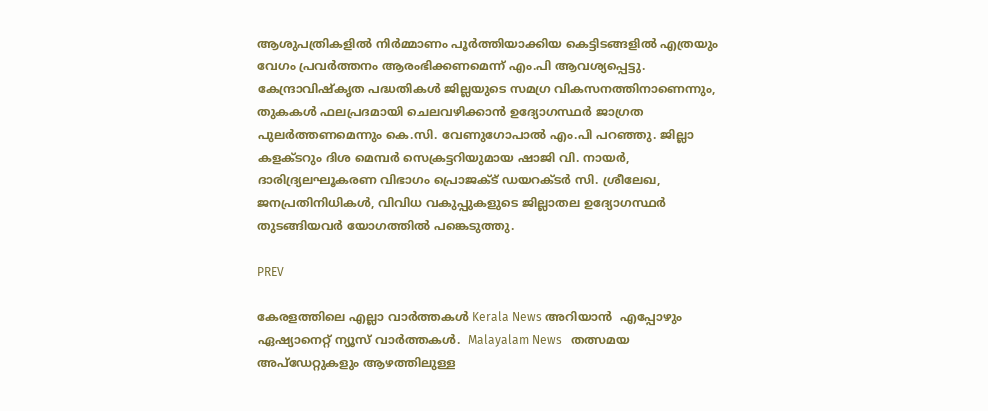ആശുപത്രികളിൽ നിർമ്മാണം പൂർത്തിയാക്കിയ കെട്ടിടങ്ങളിൽ എത്രയും വേഗം പ്രവർത്തനം ആരംഭിക്കണമെന്ന് എം.പി ആവശ്യപ്പെട്ടു. കേന്ദ്രാവിഷ്കൃത പദ്ധതികൾ ജില്ലയുടെ സമഗ്ര വികസനത്തിനാണെന്നും, തുകകൾ ഫലപ്രദമായി ചെലവഴിക്കാൻ ഉദ്യോഗസ്ഥർ ജാഗ്രത പുലർത്തണമെന്നും കെ.സി. വേണുഗോപാൽ എം.പി പറഞ്ഞു. ജില്ലാ കളക്ടറും ദിശ മെമ്പർ സെക്രട്ടറിയുമായ ഷാജി വി. നായർ, ദാരിദ്ര്യലഘൂകരണ വിഭാഗം പ്രൊജക്ട് ഡയറക്ടർ സി. ശ്രീലേഖ, ജനപ്രതിനിധികൾ, വിവിധ വകുപ്പുകളുടെ ജില്ലാതല ഉദ്യോഗസ്ഥർ തുടങ്ങിയവർ യോഗത്തിൽ പങ്കെടുത്തു.

PREV

കേരളത്തിലെ എല്ലാ വാർത്തകൾ Kerala News അറിയാൻ  എപ്പോഴും ഏഷ്യാനെറ്റ് ന്യൂസ് വാർത്തകൾ.  Malayalam News   തത്സമയ അപ്‌ഡേറ്റുകളും ആഴത്തിലുള്ള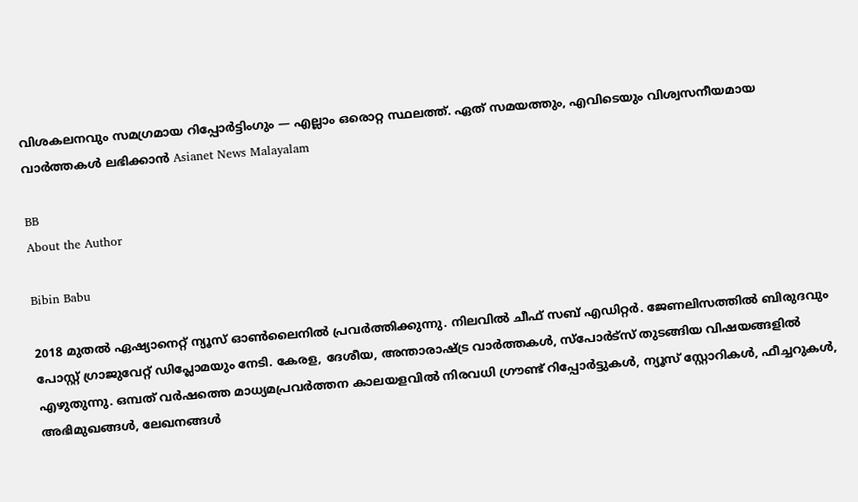വിശകലനവും സമഗ്രമായ റിപ്പോർട്ടിംഗും — എല്ലാം ഒരൊറ്റ സ്ഥലത്ത്. ഏത് സമയത്തും, എവിടെയും വിശ്വസനീയമായ വാർത്തകൾ ലഭിക്കാൻ Asianet News Malayalam

BB
About the Author

Bibin Babu

2018 മുതല്‍ ഏഷ്യാനെറ്റ് ന്യൂസ് ഓണ്‍ലൈനില്‍ പ്രവര്‍ത്തിക്കുന്നു. നിലവില്‍ ചീഫ് സബ് എഡിറ്റർ. ജേണലിസത്തില്‍ ബിരുദവും പോസ്റ്റ് ഗ്രാജുവേറ്റ് ഡിപ്ലോമയും നേടി. കേരള, ദേശീയ, അന്താരാഷ്ട്ര വാര്‍ത്തകള്‍, സ്പോര്‍ട്സ് തുടങ്ങിയ വിഷയങ്ങളില്‍ എഴുതുന്നു. ഒമ്പത് വര്‍ഷത്തെ മാധ്യമപ്രവര്‍ത്തന കാലയളവില്‍ നിരവധി ഗ്രൗണ്ട് റിപ്പോര്‍ട്ടുകള്‍, ന്യൂസ് സ്റ്റോറികള്‍, ഫീച്ചറുകള്‍, അഭിമുഖങ്ങള്‍, ലേഖനങ്ങള്‍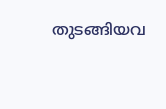തുടങ്ങിയവ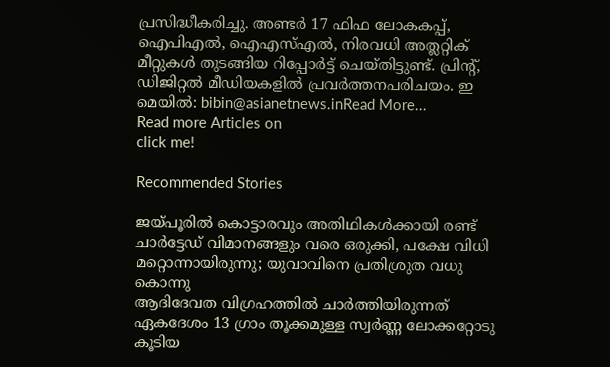പ്രസിദ്ധീകരിച്ചു. അണ്ടര്‍ 17 ഫിഫ ലോകകപ്പ്, ഐപിഎൽ, ഐഎസ്എൽ, നിരവധി അത്ലറ്റിക് മീറ്റുകൾ തുടങ്ങിയ റിപ്പോര്‍ട്ട് ചെയ്തിട്ടുണ്ട്. പ്രിന്‍റ്, ഡിജിറ്റല്‍ മീഡിയകളില്‍ പ്രവര്‍ത്തനപരിചയം. ഇ മെയില്‍: bibin@asianetnews.inRead More...
Read more Articles on
click me!

Recommended Stories

ജയ്പൂരില്‍ കൊട്ടാരവും അതിഥികൾക്കായി രണ്ട് ചാർട്ടേഡ് വിമാനങ്ങളും വരെ ഒരുക്കി, പക്ഷേ വിധി മറ്റൊന്നായിരുന്നു; യുവാവിനെ പ്രതിശ്രുത വധു കൊന്നു
ആദിദേവത വിഗ്രഹത്തിൽ ചാർത്തിയിരുന്നത് ഏകദേശം 13 ഗ്രാം തൂക്കമുള്ള സ്വർണ്ണ ലോക്കറ്റോടു കൂടിയ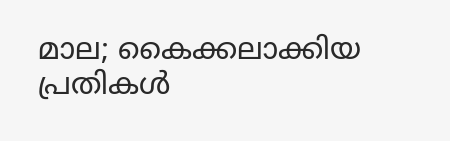മാല; കൈക്കലാക്കിയ പ്രതികൾ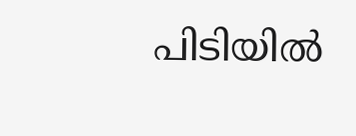പിടിയിൽ